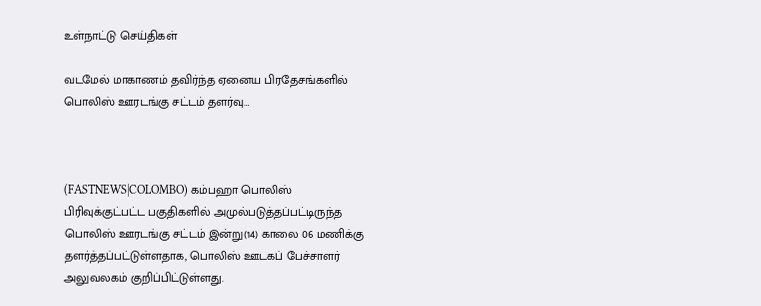உள்நாட்டு செய்திகள்

வடமேல் மாகாணம் தவிர்ந்த ஏனைய பிரதேசங்களில் பொலிஸ் ஊரடங்கு சட்டம் தளர்வு…



(FASTNEWS|COLOMBO) கம்பஹா பொலிஸ் பிரிவுக்குட்பட்ட பகுதிகளில் அமுல்படுத்தப்பட்டிருந்த பொலிஸ் ஊரடங்கு சட்டம் இன்று(14) காலை 06 மணிக்கு தளர்த்தப்பட்டுள்ளதாக, பொலிஸ் ஊடகப் பேச்சாளர் அலுவலகம் குறிப்பிட்டுள்ளது.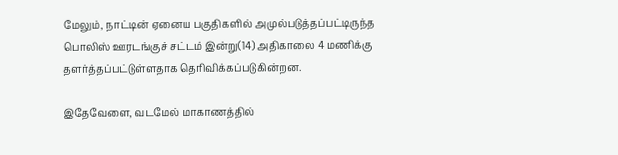மேலும், நாட்டின் ஏனைய பகுதிகளில் அமுல்படுத்தப்பட்டிருந்த பொலிஸ் ஊரடங்குச் சட்டம் இன்று(14) அதிகாலை 4 மணிக்கு தளர்த்தப்பட்டுள்ளதாக தெரிவிக்கப்படுகின்றன.

இதேவேளை, வடமேல் மாகாணத்தில்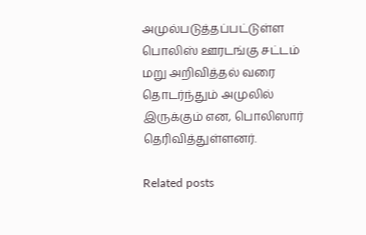அமுல்படுத்தப்பட்டுள்ள பொலிஸ் ஊரடங்கு சட்டம் மறு அறிவித்தல் வரை தொடர்ந்தும் அமுலில் இருக்கும் என, பொலிஸார் தெரிவித்துள்ளனர்.

Related posts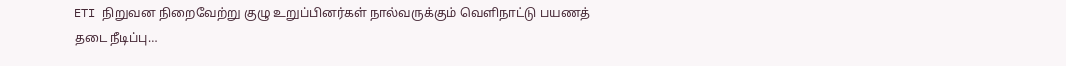ETI நிறுவன நிறைவேற்று குழு உறுப்பினர்கள் நால்வருக்கும் வெளிநாட்டு பயணத் தடை நீடிப்பு…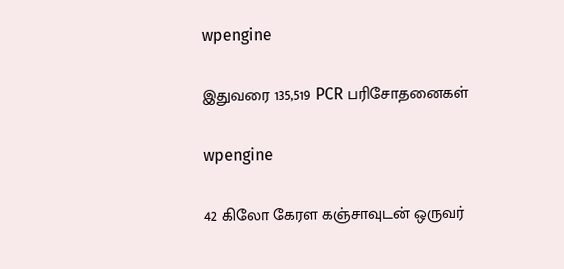wpengine

இதுவரை 135,519 PCR பரிசோதனைகள்

wpengine

42 கிலோ கேரள கஞ்சாவுடன் ஒருவர்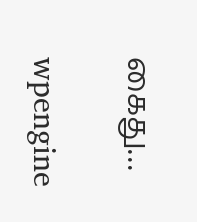கைது…

wpengine